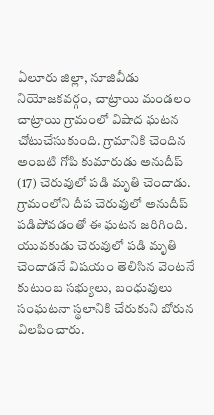ఏలూరు జిల్లా, నూజివీడు నియోజకవర్గం, చాట్రాయి మండలం చాట్రాయి గ్రామంలో విషాద ఘటన చోటుచేసుకుంది. గ్రామానికి చెందిన అంబటి గోపి కుమారుడు అనుదీప్ (17) చెరువులో పడి మృతి చెందాడు. గ్రామంలోని దీప చెరువులో అనుదీప్ పడిపోవడంతో ఈ ఘటన జరిగింది.
యువకుడు చెరువులో పడి మృతి చెందాడనే విషయం తెలిసిన వెంటనే కుటుంబ సభ్యులు, బంధువులు సంఘటనా స్థలానికి చేరుకుని బోరున విలపించారు.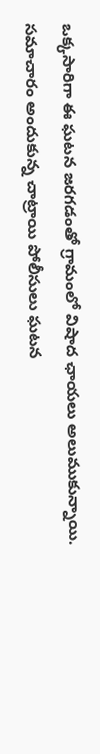ఒక్కసారిగా ఈ ఘటన జరగడంతో గ్రామంలో విషాద ఛాయలు అలుముకున్నాయి.
సమాచారం అందుకున్న చాట్రాయి పోలీసులు ఘటన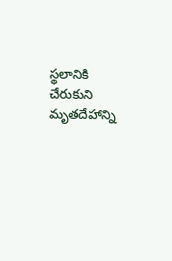స్థలానికి చేరుకుని మృతదేహాన్ని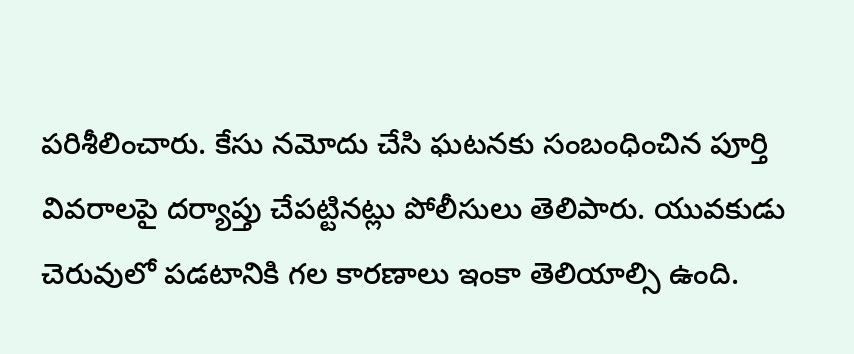పరిశీలించారు. కేసు నమోదు చేసి ఘటనకు సంబంధించిన పూర్తి వివరాలపై దర్యాప్తు చేపట్టినట్లు పోలీసులు తెలిపారు. యువకుడు చెరువులో పడటానికి గల కారణాలు ఇంకా తెలియాల్సి ఉంది.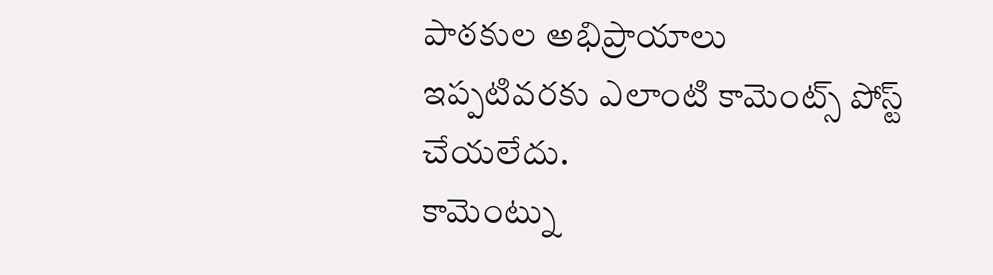పాఠకుల అభిప్రాయాలు
ఇప్పటివరకు ఎలాంటి కామెంట్స్ పోస్ట్ చేయలేదు.
కామెంట్ను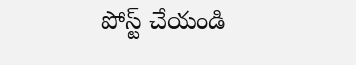పోస్ట్ చేయండి